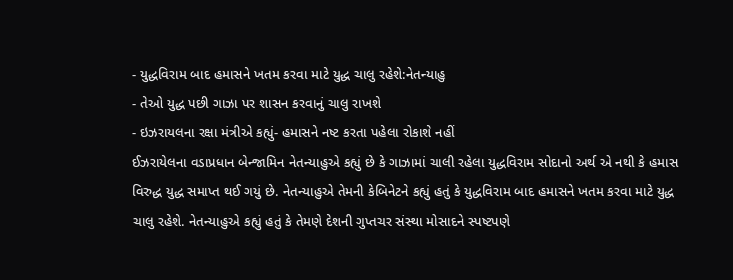- યુદ્ધવિરામ બાદ હમાસને ખતમ કરવા માટે યુદ્ધ ચાલુ રહેશે:નેતન્યાહુ
- તેઓ યુદ્ધ પછી ગાઝા પર શાસન કરવાનું ચાલુ રાખશે
- ઇઝરાયલના રક્ષા મંત્રીએ કહ્યું- હમાસને નષ્ટ કરતા પહેલા રોકાશે નહીં
ઈઝરાયેલના વડાપ્રધાન બેન્જામિન નેતન્યાહુએ કહ્યું છે કે ગાઝામાં ચાલી રહેલા યુદ્ધવિરામ સોદાનો અર્થ એ નથી કે હમાસ વિરુદ્ધ યુદ્ધ સમાપ્ત થઈ ગયું છે. નેતન્યાહુએ તેમની કેબિનેટને કહ્યું હતું કે યુદ્ધવિરામ બાદ હમાસને ખતમ કરવા માટે યુદ્ધ ચાલુ રહેશે. નેતન્યાહુએ કહ્યું હતું કે તેમણે દેશની ગુપ્તચર સંસ્થા મોસાદને સ્પષ્ટપણે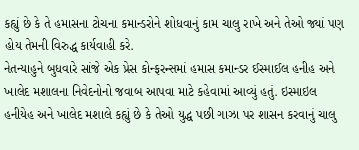કહ્યું છે કે તે હમાસના ટોચના કમાન્ડરોને શોધવાનું કામ ચાલુ રાખે અને તેઓ જ્યાં પણ હોય તેમની વિરુદ્ધ કાર્યવાહી કરે.
નેતન્યાહુને બુધવારે સાંજે એક પ્રેસ કોન્ફરન્સમાં હમાસ કમાન્ડર ઈસ્માઈલ હનીહ અને ખાલેદ મશાલના નિવેદનોનો જવાબ આપવા માટે કહેવામાં આવ્યું હતું. ઇસ્માઇલ હનીયેહ અને ખાલેદ મશાલે કહ્યું છે કે તેઓ યુદ્ધ પછી ગાઝા પર શાસન કરવાનું ચાલુ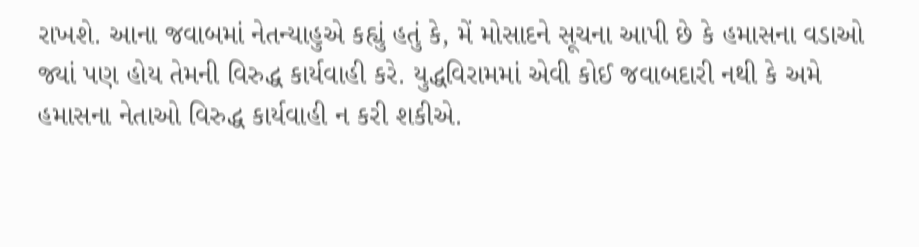રાખશે. આના જવાબમાં નેતન્યાહુએ કહ્યું હતું કે, મેં મોસાદને સૂચના આપી છે કે હમાસના વડાઓ જ્યાં પણ હોય તેમની વિરુદ્ધ કાર્યવાહી કરે. યુદ્ધવિરામમાં એવી કોઈ જવાબદારી નથી કે અમે હમાસના નેતાઓ વિરુદ્ધ કાર્યવાહી ન કરી શકીએ.